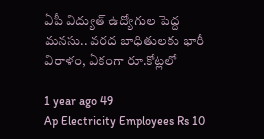ఏపీ విద్యుత్ ఉద్యోగుల పెద్ద మనసు.. వరద బాధితులకు భారీ విరాళం, ఏకంగా రూ.కోట్లలో

1 year ago 49
Ap Electricity Employees Rs 10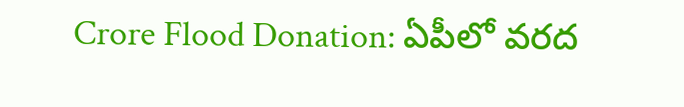Crore Flood Donation: ఏపీలో వరద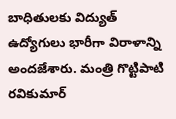బాధితులకు విద్యుత్ ఉద్యోగులు భారీగా విరాళాన్ని అందజేశారు. మంత్రి గొట్టిపాటి రవికుమార్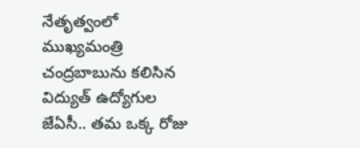నేతృత్వంలో ముఖ్యమంత్రి చంద్రబాబును కలిసిన విద్యుత్ ఉద్యోగుల జేఏసీ.. తమ ఒక్క రోజు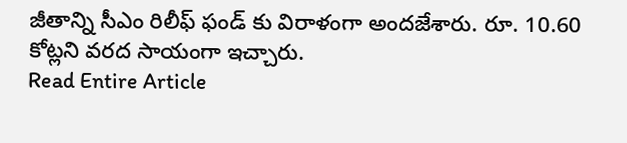జీతాన్ని సీఎం రిలీఫ్ ఫండ్ కు విరాళంగా అందజేశారు. రూ. 10.60 కోట్లని వరద సాయంగా ఇచ్చారు.
Read Entire Article